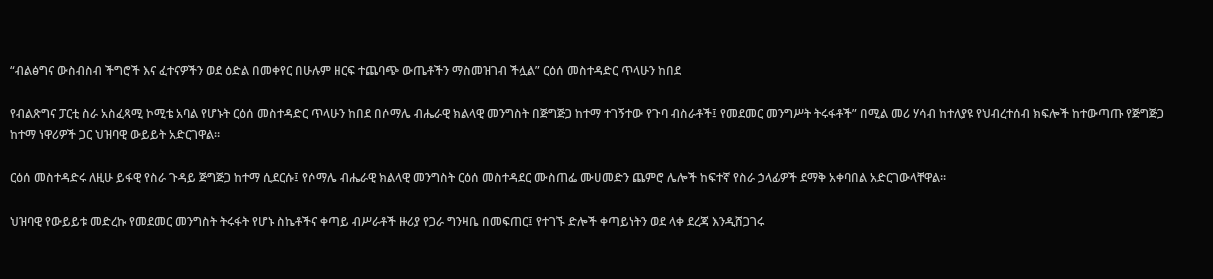“ብልፅግና ውስብስብ ችግሮች እና ፈተናዎችን ወደ ዕድል በመቀየር በሁሉም ዘርፍ ተጨባጭ ውጤቶችን ማስመዝገብ ችሏል” ርዕሰ መስተዳድር ጥላሁን ከበደ

የብልጽግና ፓርቲ ስራ አስፈጻሚ ኮሚቴ አባል የሆኑት ርዕሰ መስተዳድር ጥላሁን ከበደ በሶማሌ ብሔራዊ ክልላዊ መንግስት በጅግጅጋ ከተማ ተገኝተው የጉባ ብስራቶች፤ የመደመር መንግሥት ትሩፋቶች” በሚል መሪ ሃሳብ ከተለያዩ የህብረተሰብ ክፍሎች ከተውጣጡ የጅግጅጋ ከተማ ነዋሪዎች ጋር ህዝባዊ ውይይት አድርገዋል።

ርዕሰ መስተዳድሩ ለዚሁ ይፋዊ የስራ ጉዳይ ጅግጅጋ ከተማ ሲደርሱ፤ የሶማሌ ብሔራዊ ክልላዊ መንግስት ርዕሰ መስተዳደር ሙስጠፌ ሙሀመድን ጨምሮ ሌሎች ከፍተኛ የስራ ኃላፊዎች ደማቅ አቀባበል አድርገውላቸዋል።

ህዝባዊ የውይይቱ መድረኩ የመደመር መንግስት ትሩፋት የሆኑ ስኬቶችና ቀጣይ ብሥራቶች ዙሪያ የጋራ ግንዛቤ በመፍጠር፤ የተገኙ ድሎች ቀጣይነትን ወደ ላቀ ደረጃ እንዲሸጋገሩ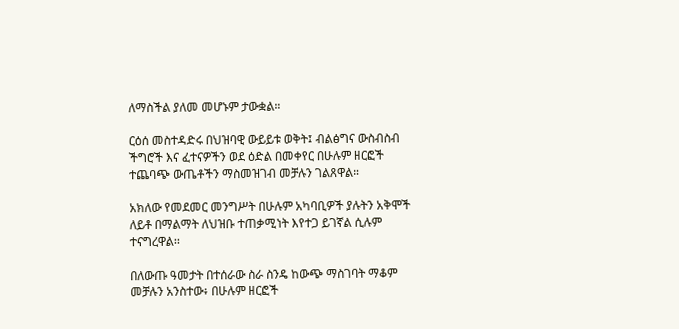ለማስችል ያለመ መሆኑም ታውቋል።

ርዕሰ መስተዳድሩ በህዝባዊ ውይይቱ ወቅት፤ ብልፅግና ውስብስብ ችግሮች እና ፈተናዎችን ወደ ዕድል በመቀየር በሁሉም ዘርፎች ተጨባጭ ውጤቶችን ማስመዝገብ መቻሉን ገልጸዋል።

አክለው የመደመር መንግሥት በሁሉም አካባቢዎች ያሉትን አቅሞች ለይቶ በማልማት ለህዝቡ ተጠቃሚነት እየተጋ ይገኛል ሲሉም ተናግረዋል፡፡

በለውጡ ዓመታት በተሰራው ስራ ስንዴ ከውጭ ማስገባት ማቆም መቻሉን አንስተው፥ በሁሉም ዘርፎች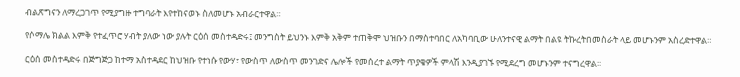ብልጽግናን ለማረጋገጥ የሚያግዙ ተግባራት እየተከናወኑ ስለመሆኑ አብራርተዋል።

የሶማሌ ክልል እምቅ የተፈጥሮ ሃብት ያለው ነው ያሉት ርዕሰ መስተዳድሩ፤ መንግስት ይህንኑ እምቅ አቅም ተጠቅሞ ህዝቡን በማስተባበር ለአካባቢው ሁለንተናዊ ልማት በልዩ ትኩረትበመስራት ላይ መሆኑንም አስረድተዋል።

ርዕሰ መስተዳድሩ በጅግጅጋ ከተማ አስተዳደር ከህዝቡ የተነሱ የውሃ፣ የውስጥ ለውስጥ መንገድና ሌሎች የመሰረተ ልማት ጥያቄዎች ምላሽ እንዲያገኙ የሚደረግ መሆኑንም ተናግረዋል፡፡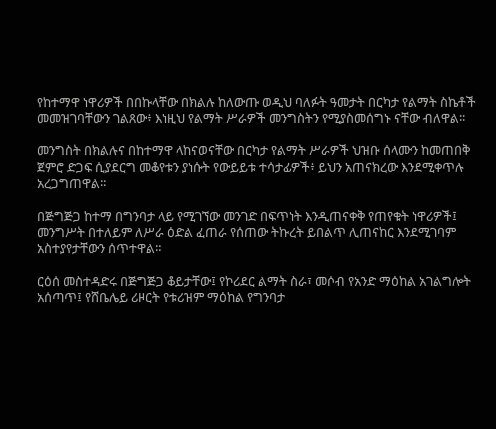የከተማዋ ነዋሪዎች በበኩላቸው በክልሉ ከለውጡ ወዲህ ባለፉት ዓመታት በርካታ የልማት ስኬቶች መመዝገባቸውን ገልጸው፥ እነዚህ የልማት ሥራዎች መንግስትን የሚያስመሰግኑ ናቸው ብለዋል፡፡

መንግስት በክልሉና በከተማዋ ላከናወናቸው በርካታ የልማት ሥራዎች ህዝቡ ሰላሙን ከመጠበቅ ጀምሮ ድጋፍ ሲያደርግ መቆየቱን ያነሱት የውይይቱ ተሳታፊዎች፥ ይህን አጠናክረው እንደሚቀጥሉ አረጋግጠዋል፡፡

በጅግጅጋ ከተማ በግንባታ ላይ የሚገኘው መንገድ በፍጥነት እንዲጠናቀቅ የጠየቁት ነዋሪዎች፤ መንግሥት በተለይም ለሥራ ዕድል ፈጠራ የሰጠው ትኩረት ይበልጥ ሊጠናከር እንደሚገባም አስተያየታቸውን ሰጥተዋል።

ርዕሰ መስተዳድሩ በጅግጅጋ ቆይታቸው፤ የኮሪደር ልማት ስራ፣ መሶብ የአንድ ማዕከል አገልግሎት አሰጣጥ፤ የሸቤሌይ ሪዞርት የቱሪዝም ማዕከል የግንባታ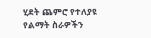ሂደት ጨምሮ የተለያዩ የልማት ስራዎችን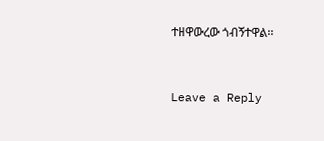ተዘዋውረው ጎብኝተዋል፡፡



Leave a Reply